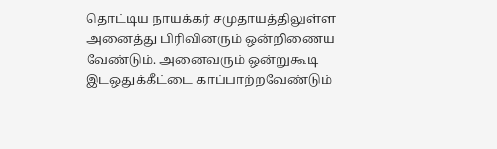தொட்டிய நாயக்கர் சமுதாயத்திலுள்ள அனைத்து பிரிவினரும் ஒன்றிணைய வேண்டும். அனைவரும் ஒன்றுகூடி இடஒதுக்கீட்டை காப்பாற்றவேண்டும்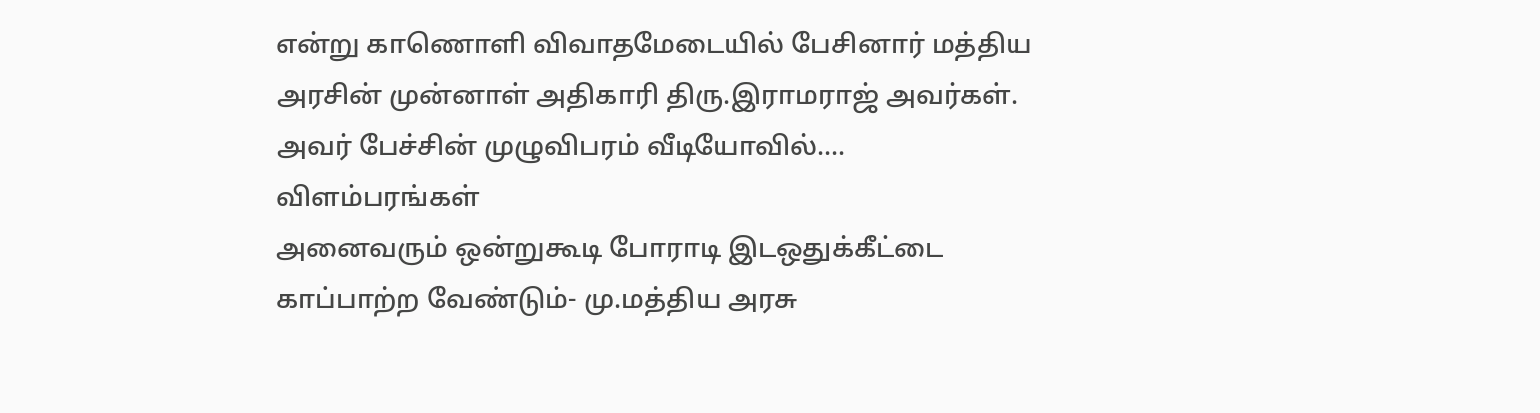என்று காணொளி விவாதமேடையில் பேசினார் மத்திய அரசின் முன்னாள் அதிகாரி திரு.இராமராஜ் அவர்கள். அவர் பேச்சின் முழுவிபரம் வீடியோவில்....
விளம்பரங்கள்
அனைவரும் ஒன்றுகூடி போராடி இடஒதுக்கீட்டை காப்பாற்ற வேண்டும்- மு.மத்திய அரசு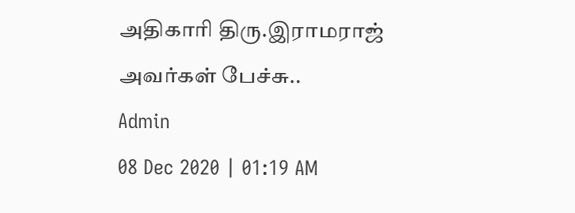அதிகாரி திரு.இராமராஜ் அவர்கள் பேச்சு..
Admin
08 Dec 2020 | 01:19 AM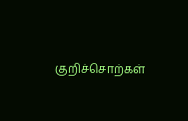குறிச்சொற்கள்